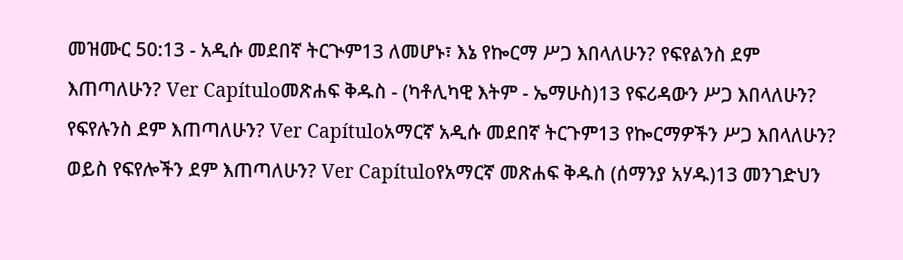መዝሙር 50:13 - አዲሱ መደበኛ ትርጒም13 ለመሆኑ፣ እኔ የኰርማ ሥጋ እበላለሁን? የፍየልንስ ደም እጠጣለሁን? Ver Capítuloመጽሐፍ ቅዱስ - (ካቶሊካዊ እትም - ኤማሁስ)13 የፍሪዳውን ሥጋ እበላለሁን? የፍየሉንስ ደም እጠጣለሁን? Ver Capítuloአማርኛ አዲሱ መደበኛ ትርጉም13 የኰርማዎችን ሥጋ እበላለሁን? ወይስ የፍየሎችን ደም እጠጣለሁን? Ver Capítuloየአማርኛ መጽሐፍ ቅዱስ (ሰማንያ አሃዱ)13 መንገድህን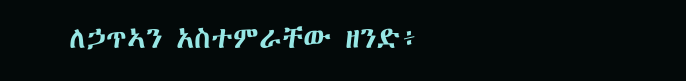ለኃጥኣን አስተምራቸው ዘንድ፥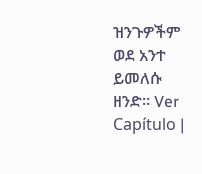ዝንጉዎችም ወደ አንተ ይመለሱ ዘንድ። Ver Capítulo |